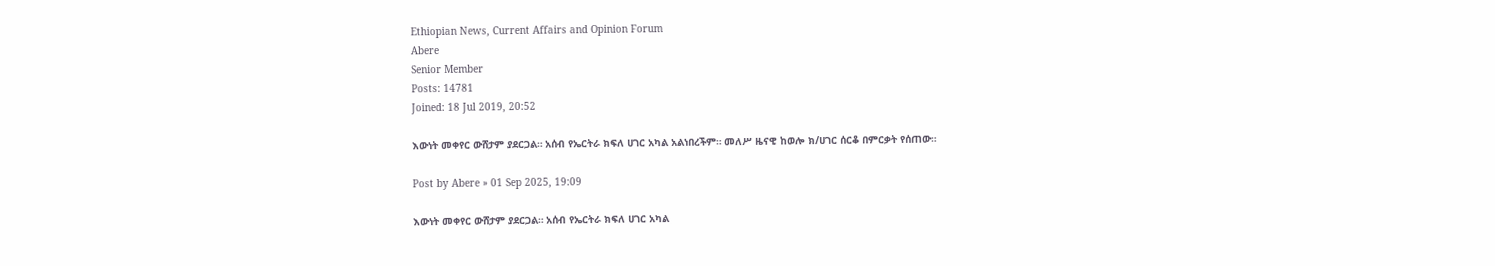Ethiopian News, Current Affairs and Opinion Forum
Abere
Senior Member
Posts: 14781
Joined: 18 Jul 2019, 20:52

እውነት መቀየር ውሸታም ያደርጋል። አሰብ የኤርትራ ክፍለ ሀገር አካል አልነበረችም። መለሥ ዜናዊ ከወሎ ክ/ሀገር ሰርቆ በምርቃት የሰጠው።

Post by Abere » 01 Sep 2025, 19:09

እውነት መቀየር ውሸታም ያደርጋል። አሰብ የኤርትራ ክፍለ ሀገር አካል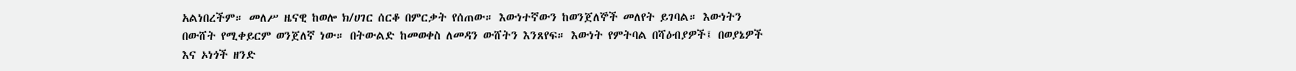አልነበረችም። መለሥ ዜናዊ ከወሎ ክ/ሀገር ሰርቆ በምርቃት የሰጠው። እውነተኛውን ከወንጀለኞች መለየት ይገባል። እውነትን በውሸት የሚቀይርም ወንጀለኛ ነው። በትውልድ ከመወቀስ ለመዳን ውሸትን እንጸየፍ። እውነት የምትባል በሻዕብያዎች፤ በወያኔዎች እና ኦነጎች ዘንድ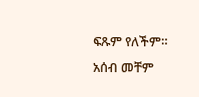ፍጹም የለችም። አሰብ መቸም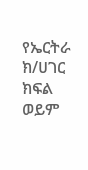የኤርትራ ክ/ሀገር ክፍል ወይም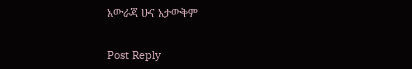አውራጃ ሁና አታውቅም


Post Reply